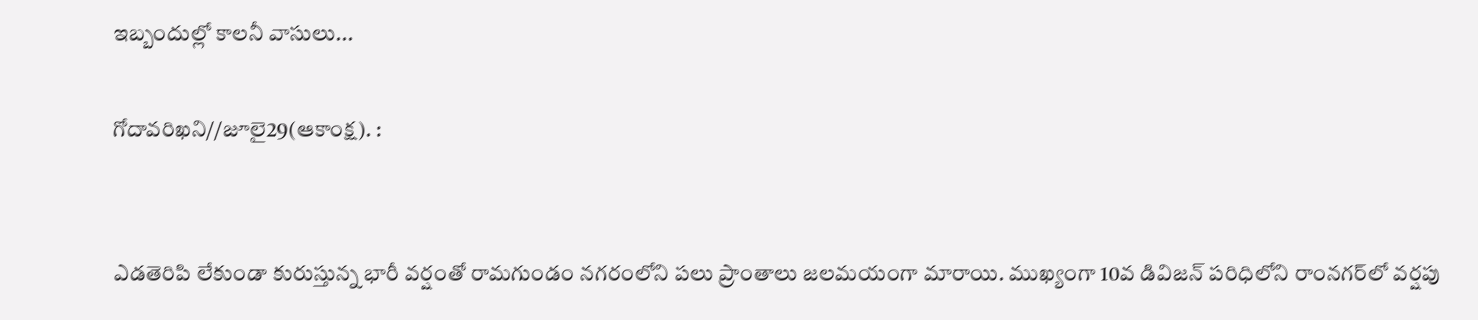ఇబ్బందుల్లో కాలనీ వాసులు...

గోదావరిఖని//జూలై29(ఆకాంక్ష). :


ఎడతెరిపి లేకుండా కురుస్తున్న భారీ వర్షంతో రామగుండం నగరంలోని పలు ప్రాంతాలు జలమయంగా మారాయి. ముఖ్యంగా 10వ డివిజన్ పరిధిలోని రాంనగర్‌లో వర్షపు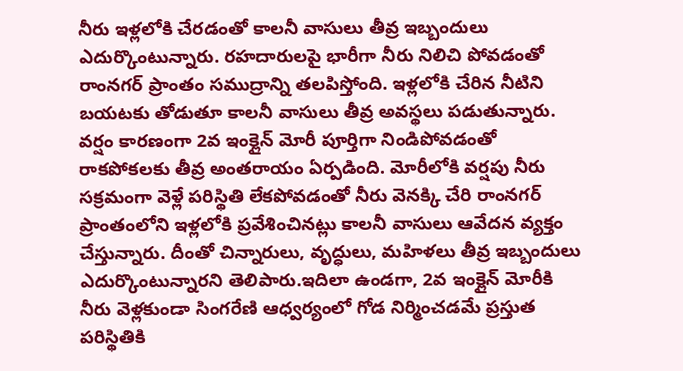నీరు ఇళ్లలోకి చేరడంతో కాలనీ వాసులు తీవ్ర ఇబ్బందులు ఎదుర్కొంటున్నారు. రహదారులపై భారీగా నీరు నిలిచి పోవడంతో రాంనగర్ ప్రాంతం సముద్రాన్ని తలపిస్తోంది. ఇళ్లలోకి చేరిన నీటిని బయటకు తోడుతూ కాలనీ వాసులు తీవ్ర అవస్థలు పడుతున్నారు. వర్షం కారణంగా 2వ ఇంక్లైన్ మోరీ పూర్తిగా నిండిపోవడంతో రాకపోకలకు తీవ్ర అంతరాయం ఏర్పడింది. మోరీలోకి వర్షపు నీరు సక్రమంగా వెళ్లే పరిస్థితి లేకపోవడంతో నీరు వెనక్కి చేరి రాంనగర్ ప్రాంతంలోని ఇళ్లలోకి ప్రవేశించినట్లు కాలనీ వాసులు ఆవేదన వ్యక్తం చేస్తున్నారు. దీంతో చిన్నారులు, వృద్ధులు, మహిళలు తీవ్ర ఇబ్బందులు ఎదుర్కొంటున్నారని తెలిపారు.ఇదిలా ఉండగా, 2వ ఇంక్లైన్ మోరీకి నీరు వెళ్లకుండా సింగరేణి ఆధ్వర్యంలో గోడ నిర్మించడమే ప్రస్తుత పరిస్థితికి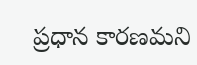ప్రధాన కారణమని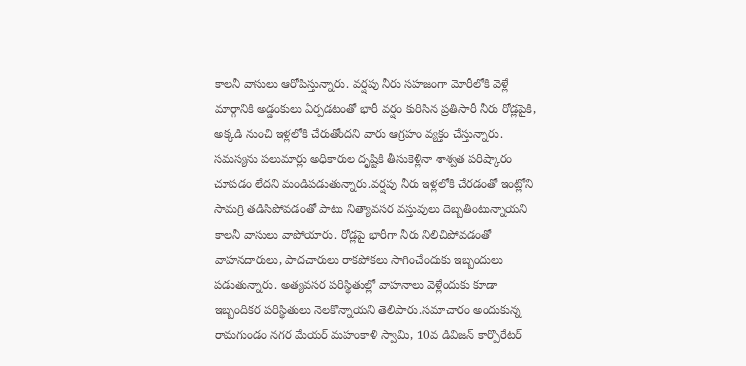కాలనీ వాసులు ఆరోపిస్తున్నారు. వర్షపు నీరు సహజంగా మోరీలోకి వెళ్లే మార్గానికి అడ్డంకులు ఏర్పడటంతో భారీ వర్షం కురిసిన ప్రతిసారీ నీరు రోడ్లపైకి, అక్కడి నుంచి ఇళ్లలోకి చేరుతోందని వారు ఆగ్రహం వ్యక్తం చేస్తున్నారు. సమస్యను పలుమార్లు అధికారుల దృష్టికి తీసుకెళ్లినా శాశ్వత పరిష్కారం చూపడం లేదని మండిపడుతున్నారు.వర్షపు నీరు ఇళ్లలోకి చేరడంతో ఇంట్లోని సామగ్రి తడిసిపోవడంతో పాటు నిత్యావసర వస్తువులు దెబ్బతింటున్నాయని కాలనీ వాసులు వాపోయారు. రోడ్లపై భారీగా నీరు నిలిచిపోవడంతో వాహనదారులు, పాదచారులు రాకపోకలు సాగించేందుకు ఇబ్బందులు పడుతున్నారు. అత్యవసర పరిస్థితుల్లో వాహనాలు వెళ్లేందుకు కూడా ఇబ్బందికర పరిస్థితులు నెలకొన్నాయని తెలిపారు.సమాచారం అందుకున్న రామగుండం నగర మేయర్ మహంకాళి స్వామి, 10వ డివిజన్ కార్పొరేటర్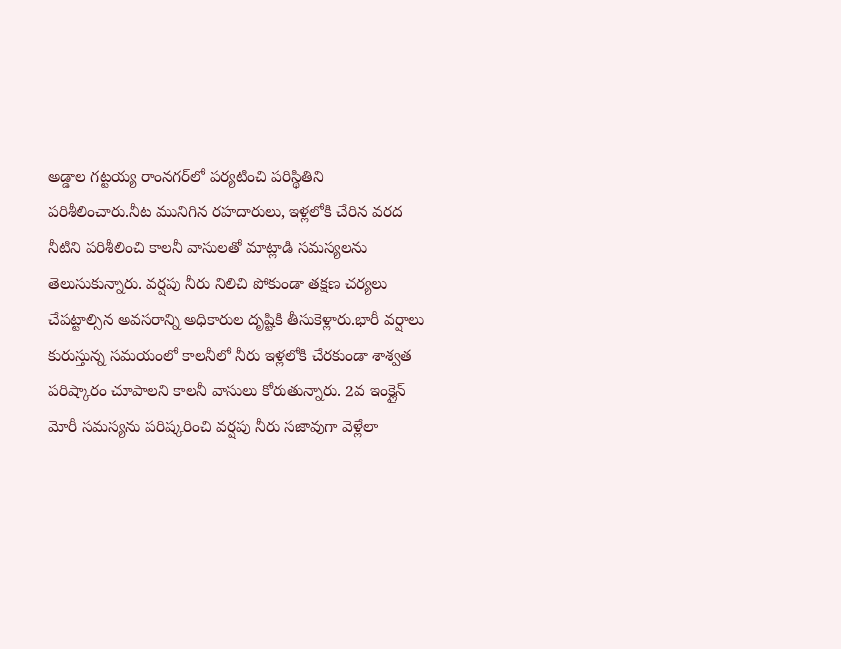అడ్డాల గట్టయ్య రాంనగర్‌లో పర్యటించి పరిస్థితిని పరిశీలించారు.నీట మునిగిన రహదారులు, ఇళ్లలోకి చేరిన వరద నీటిని పరిశీలించి కాలనీ వాసులతో మాట్లాడి సమస్యలను తెలుసుకున్నారు. వర్షపు నీరు నిలిచి పోకుండా తక్షణ చర్యలు చేపట్టాల్సిన అవసరాన్ని అధికారుల దృష్టికి తీసుకెళ్లారు.భారీ వర్షాలు కురుస్తున్న సమయంలో కాలనీలో నీరు ఇళ్లలోకి చేరకుండా శాశ్వత పరిష్కారం చూపాలని కాలనీ వాసులు కోరుతున్నారు. 2వ ఇంక్లైన్ మోరీ సమస్యను పరిష్కరించి వర్షపు నీరు సజావుగా వెళ్లేలా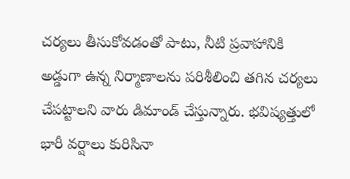చర్యలు తీసుకోవడంతో పాటు, నీటి ప్రవాహానికి అడ్డుగా ఉన్న నిర్మాణాలను పరిశీలించి తగిన చర్యలు చేపట్టాలని వారు డిమాండ్ చేస్తున్నారు. భవిష్యత్తులో భారీ వర్షాలు కురిసినా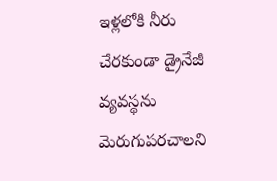ఇళ్లలోకి నీరు చేరకుండా డ్రైనేజీ వ్యవస్థను మెరుగుపరచాలని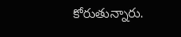కోరుతున్నారు.